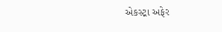એકસ્ટ્રા અફેર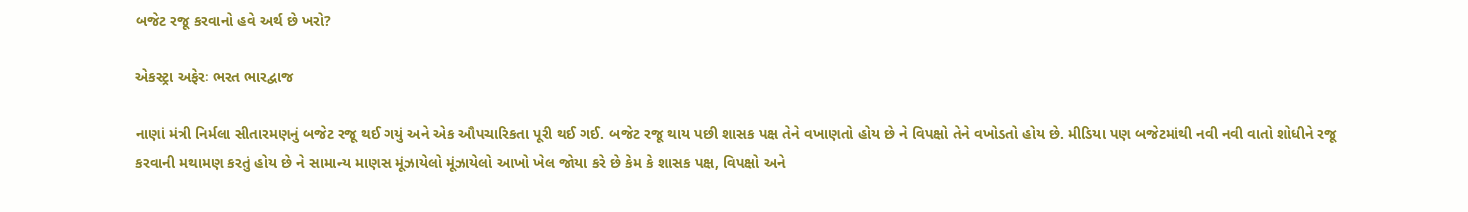બજેટ રજૂ કરવાનો હવે અર્થ છે ખરો?

એકસ્ટ્રા અફેરઃ ભરત ભારદ્વાજ

નાણાં મંત્રી નિર્મલા સીતારમણનું બજેટ રજૂ થઈ ગયું અને એક ઔપચારિકતા પૂરી થઈ ગઈ. બજેટ રજૂ થાય પછી શાસક પક્ષ તેને વખાણતો હોય છે ને વિપક્ષો તેને વખોડતો હોય છે. મીડિયા પણ બજેટમાંથી નવી નવી વાતો શોધીને રજૂ કરવાની મથામણ કરતું હોય છે ને સામાન્ય માણસ મૂંઝાયેલો મૂંઝાયેલો આખો ખેલ જોયા કરે છે કેમ કે શાસક પક્ષ, વિપક્ષો અને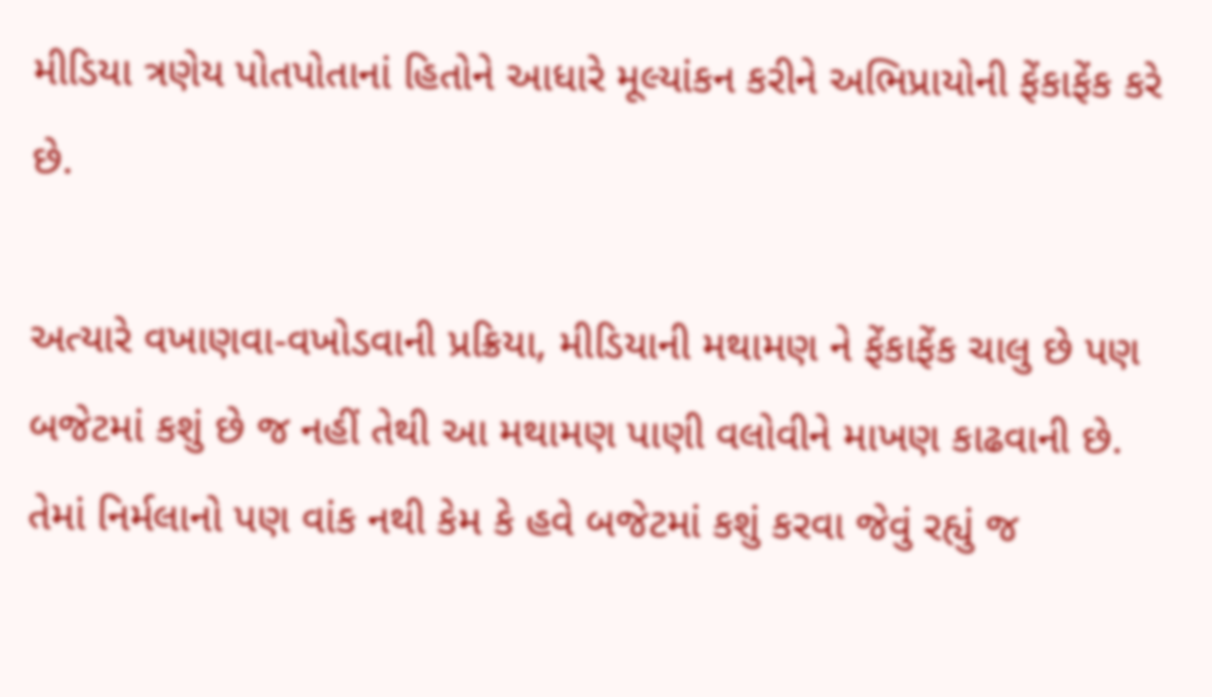મીડિયા ત્રણેય પોતપોતાનાં હિતોને આધારે મૂલ્યાંકન કરીને અભિપ્રાયોની ફેંકાફેંક કરે છે.

અત્યારે વખાણવા-વખોડવાની પ્રક્રિયા, મીડિયાની મથામણ ને ફેંકાફેંક ચાલુ છે પણ બજેટમાં કશું છે જ નહીં તેથી આ મથામણ પાણી વલોવીને માખણ કાઢવાની છે. તેમાં નિર્મલાનો પણ વાંક નથી કેમ કે હવે બજેટમાં કશું કરવા જેવું રહ્યું જ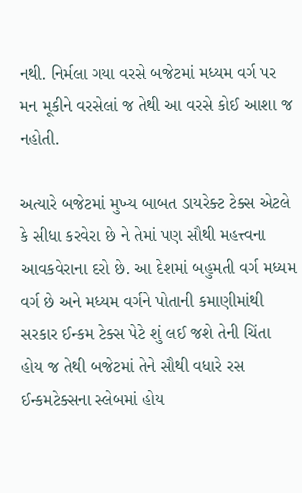નથી. નિર્મલા ગયા વરસે બજેટમાં મધ્યમ વર્ગ પર મન મૂકીને વરસેલાં જ તેથી આ વરસે કોઈ આશા જ નહોતી.

અત્યારે બજેટમાં મુખ્ય બાબત ડાયરેક્ટ ટેક્સ એટલે કે સીધા કરવેરા છે ને તેમાં પણ સૌથી મહત્ત્વના આવકવેરાના દરો છે. આ દેશમાં બહુમતી વર્ગ મધ્યમ વર્ગ છે અને મધ્યમ વર્ગને પોતાની કમાણીમાંથી સરકાર ઈન્કમ ટેક્સ પેટે શું લઈ જશે તેની ચિંતા હોય જ તેથી બજેટમાં તેને સૌથી વધારે રસ ઈન્કમટેક્સના સ્લેબમાં હોય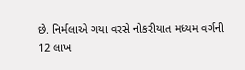છે. નિર્મલાએ ગયા વરસે નોકરીયાત મધ્યમ વર્ગની 12 લાખ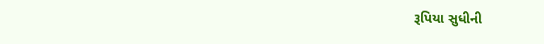રૂપિયા સુધીની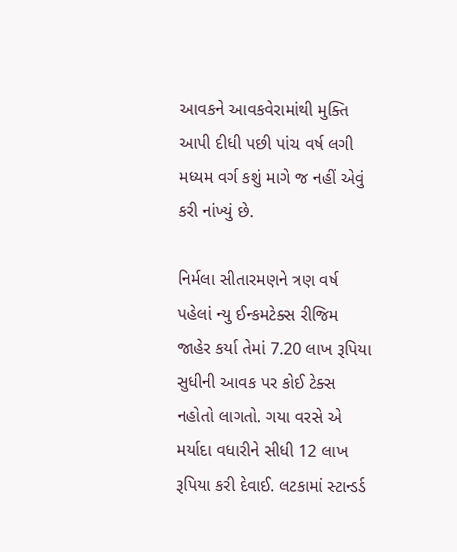આવકને આવકવેરામાંથી મુક્તિ આપી દીધી પછી પાંચ વર્ષ લગી મધ્યમ વર્ગ કશું માગે જ નહીં એવું કરી નાંખ્યું છે.

નિર્મલા સીતારમણને ત્રણ વર્ષ પહેલાં ન્યુ ઈન્કમટેક્સ રીજિમ જાહેર કર્યા તેમાં 7.20 લાખ રૂપિયા સુધીની આવક પર કોઈ ટેક્સ નહોતો લાગતો. ગયા વરસે એ મર્યાદા વધારીને સીધી 12 લાખ રૂપિયા કરી દેવાઈ. લટકામાં સ્ટાન્ડર્ડ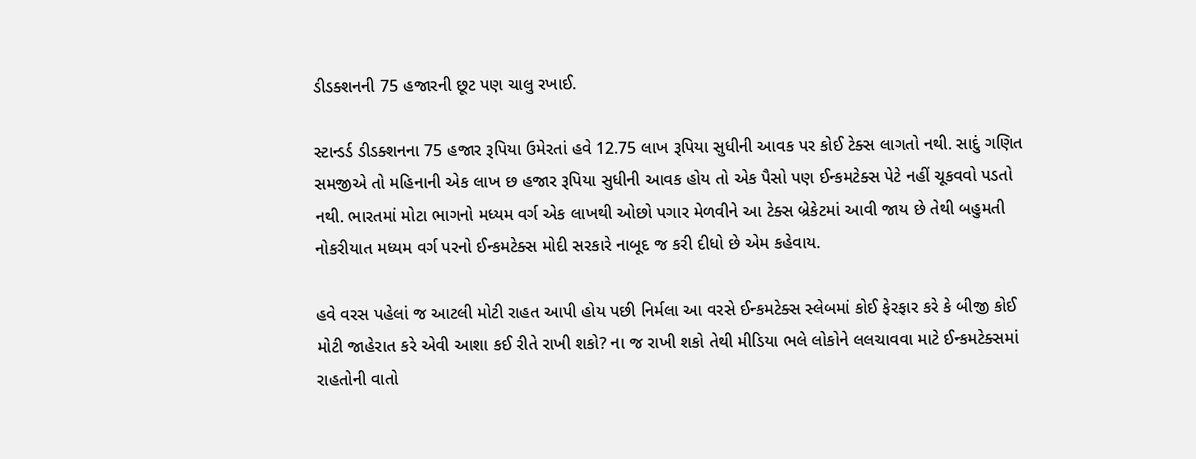ડીડક્શનની 75 હજારની છૂટ પણ ચાલુ રખાઈ.

સ્ટાન્ડર્ડ ડીડક્શનના 75 હજાર રૂપિયા ઉમેરતાં હવે 12.75 લાખ રૂપિયા સુધીની આવક પર કોઈ ટેક્સ લાગતો નથી. સાદું ગણિત સમજીએ તો મહિનાની એક લાખ છ હજાર રૂપિયા સુધીની આવક હોય તો એક પૈસો પણ ઈન્કમટેક્સ પેટે નહીં ચૂકવવો પડતો નથી. ભારતમાં મોટા ભાગનો મધ્યમ વર્ગ એક લાખથી ઓછો પગાર મેળવીને આ ટેક્સ બ્રેકેટમાં આવી જાય છે તેથી બહુમતી નોકરીયાત મધ્યમ વર્ગ પરનો ઈન્કમટેક્સ મોદી સરકારે નાબૂદ જ કરી દીધો છે એમ કહેવાય.

હવે વરસ પહેલાં જ આટલી મોટી રાહત આપી હોય પછી નિર્મલા આ વરસે ઈન્કમટેક્સ સ્લેબમાં કોઈ ફેરફાર કરે કે બીજી કોઈ મોટી જાહેરાત કરે એવી આશા કઈ રીતે રાખી શકો? ના જ રાખી શકો તેથી મીડિયા ભલે લોકોને લલચાવવા માટે ઈન્કમટેક્સમાં રાહતોની વાતો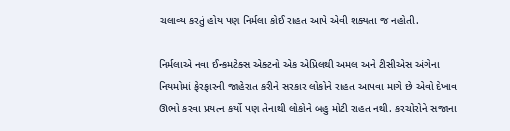ચલાવ્ય કરતું હોય પણ નિર્મલા કોઈ રાહત આપે એવી શક્યતા જ નહોતી.

નિર્મલાએ નવા ઈન્કમટેક્સ એક્ટનો એક એપ્રિલથી અમલ અને ટીસીએસ અંગેના નિયમોમાં ફેરફારની જાહેરાત કરીને સરકાર લોકોને રાહત આપવા માગે છે એવો દેખાવ ઊભો કરવા પ્રયત્ન કર્યો પણ તેનાથી લોકોને બહુ મોટી રાહત નથી. કરચોરોને સજાના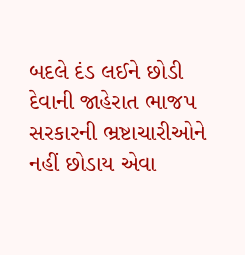બદલે દંડ લઈને છોડી દેવાની જાહેરાત ભાજપ સરકારની ભ્રષ્ટાચારીઓને નહીં છોડાય એવા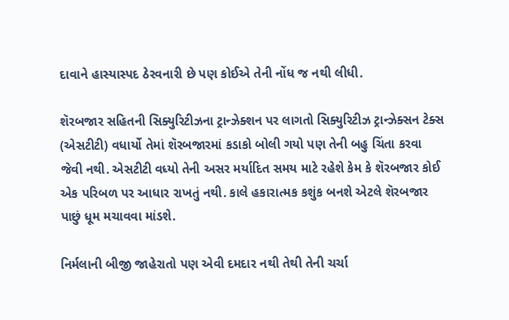દાવાને હાસ્યાસ્પદ ઠેરવનારી છે પણ કોઈએ તેની નોંધ જ નથી લીધી.

શૅરબજાર સહિતની સિક્યુરિટીઝના ટ્રાન્ઝેક્શન પર લાગતો સિક્યુરિટીઝ ટ્રાન્ઝેક્સન ટેક્સ (એસટીટી) વધાર્યો તેમાં શૅરબજારમાં કડાકો બોલી ગયો પણ તેની બહુ ચિંતા કરવા જેવી નથી. એસટીટી વધ્યો તેની અસર મર્યાદિત સમય માટે રહેશે કેમ કે શૅરબજાર કોઈ એક પરિબળ પર આધાર રાખતું નથી. કાલે હકારાત્મક કશુંક બનશે એટલે શૅરબજાર પાછું ધૂમ મચાવવા માંડશે.

નિર્મલાની બીજી જાહેરાતો પણ એવી દમદાર નથી તેથી તેની ચર્ચા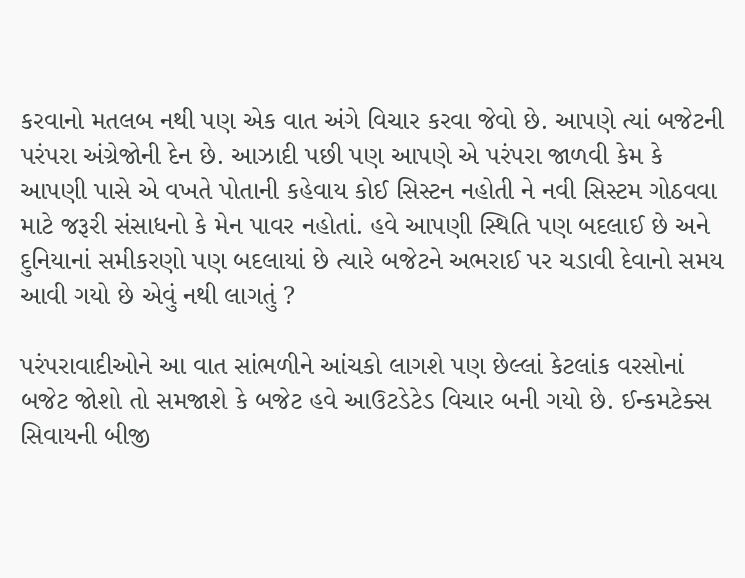કરવાનો મતલબ નથી પણ એક વાત અંગે વિચાર કરવા જેવો છે. આપણે ત્યાં બજેટની પરંપરા અંગ્રેજોની દેન છે. આઝાદી પછી પણ આપણે એ પરંપરા જાળવી કેમ કે આપણી પાસે એ વખતે પોતાની કહેવાય કોઈ સિસ્ટન નહોતી ને નવી સિસ્ટમ ગોઠવવા માટે જરૂરી સંસાધનો કે મેન પાવર નહોતાં. હવે આપણી સ્થિતિ પણ બદલાઈ છે અને દુનિયાનાં સમીકરણો પણ બદલાયાં છે ત્યારે બજેટને અભરાઈ પર ચડાવી દેવાનો સમય આવી ગયો છે એવું નથી લાગતું ?

પરંપરાવાદીઓને આ વાત સાંભળીને આંચકો લાગશે પણ છેલ્લાં કેટલાંક વરસોનાં બજેટ જોશો તો સમજાશે કે બજેટ હવે આઉટડેટેડ વિચાર બની ગયો છે. ઈન્કમટેક્સ સિવાયની બીજી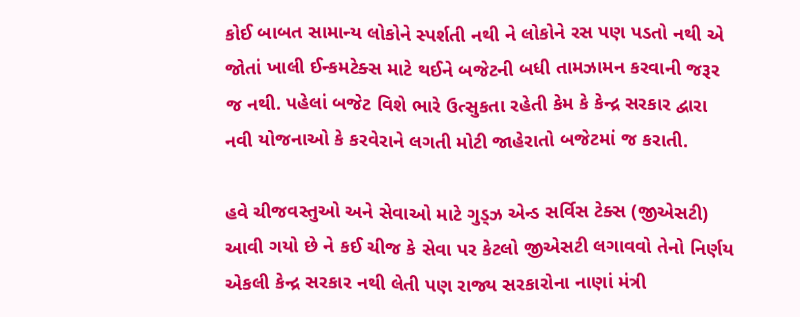કોઈ બાબત સામાન્ય લોકોને સ્પર્શતી નથી ને લોકોને રસ પણ પડતો નથી એ જોતાં ખાલી ઈન્કમટેક્સ માટે થઈને બજેટની બધી તામઝામન કરવાની જરૂર જ નથી. પહેલાં બજેટ વિશે ભારે ઉત્સુકતા રહેતી કેમ કે કેન્દ્ર સરકાર દ્વારા નવી યોજનાઓ કે કરવેરાને લગતી મોટી જાહેરાતો બજેટમાં જ કરાતી.

હવે ચીજવસ્તુઓ અને સેવાઓ માટે ગુડ્ઝ એન્ડ સર્વિસ ટેક્સ (જીએસટી) આવી ગયો છે ને કઈ ચીજ કે સેવા પર કેટલો જીએસટી લગાવવો તેનો નિર્ણય એકલી કેન્દ્ર સરકાર નથી લેતી પણ રાજ્ય સરકારોના નાણાં મંત્રી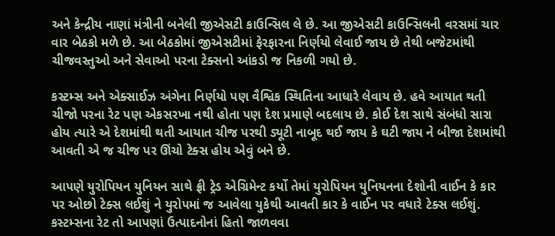અને કેન્દ્રીય નાણાં મંત્રીની બનેલી જીએસટી કાઉન્સિલ લે છે. આ જીએસટી કાઉન્સિલની વરસમાં ચાર વાર બેઠકો મળે છે. આ બેઠકોમાં જીએસટીમાં ફેરફારના નિર્ણયો લેવાઈ જાય છે તેથી બજેટમાંથી ચીજવસ્તુઓ અને સેવાઓ પરના ટેક્સનો આંકડો જ નિકળી ગયો છે.

કસ્ટમ્સ અને એક્સાઈઝ અંગેના નિર્ણયો પણ વૈશ્વિક સ્થિતિના આધારે લેવાય છે. હવે આયાત થતી ચીજો પરના રેટ પણ એકસરખા નથી હોતા પણ દેશ પ્રમાણે બદલાય છે. કોઈ દેશ સાથે સંબંધો સારા હોય ત્યારે એ દેશમાંથી થતી આયાત ચીજ પરથી ડ્યૂટી નાબૂદ થઈ જાય કે ઘટી જાય ને બીજા દેશમાંથી આવતી એ જ ચીજ પર ઊંચો ટેક્સ હોય એવું બને છે.

આપણે યુરોપિયન યુનિયન સાથે ફ્રી ટ્રેડ એગ્રિમેન્ટ કર્યો તેમાં યુરોપિયન યુનિયનના દેશોની વાઈન કે કાર પર ઓછો ટેક્સ લઈશું ને યુરોપમાં જ આવેલા યુકેથી આવતી કાર કે વાઈન પર વધારે ટેક્સ લઈશું. કસ્ટમ્સના રેટ તો આપણાં ઉત્પાદનોનાં હિતો જાળવવા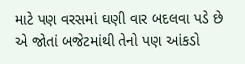માટે પણ વરસમાં ઘણી વાર બદલવા પડે છે એ જોતાં બજેટમાંથી તેનો પણ આંકડો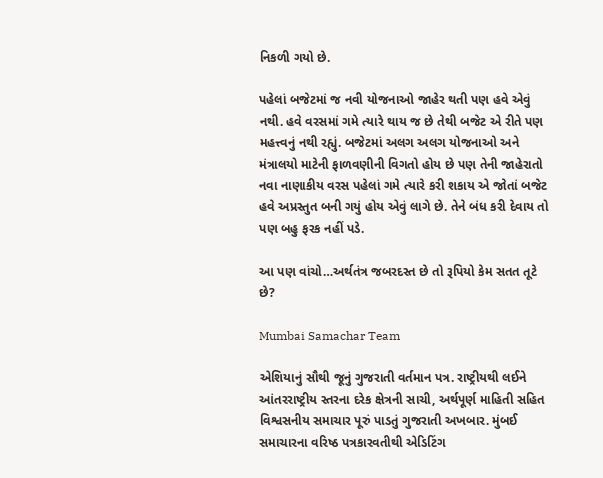નિકળી ગયો છે.

પહેલાં બજેટમાં જ નવી યોજનાઓ જાહેર થતી પણ હવે એવું નથી. હવે વરસમાં ગમે ત્યારે થાય જ છે તેથી બજેટ એ રીતે પણ મહત્ત્વનું નથી રહ્યું. બજેટમાં અલગ અલગ યોજનાઓ અને મંત્રાલયો માટેની ફાળવણીની વિગતો હોય છે પણ તેની જાહેરાતો નવા નાણાકીય વરસ પહેલાં ગમે ત્યારે કરી શકાય એ જોતાં બજેટ હવે અપ્રસ્તુત બની ગયું હોય એવું લાગે છે. તેને બંધ કરી દેવાય તો પણ બહુ ફરક નહીં પડે.

આ પણ વાંચો…અર્થતંત્ર જબરદસ્ત છે તો રૂપિયો કેમ સતત તૂટે છે?

Mumbai Samachar Team

એશિયાનું સૌથી જૂનું ગુજરાતી વર્તમાન પત્ર. રાષ્ટ્રીયથી લઈને આંતરરાષ્ટ્રીય સ્તરના દરેક ક્ષેત્રની સાચી, અર્થપૂર્ણ માહિતી સહિત વિશ્વસનીય સમાચાર પૂરું પાડતું ગુજરાતી અખબાર. મુંબઈ સમાચારના વરિષ્ઠ પત્રકારવતીથી એડિટિંગ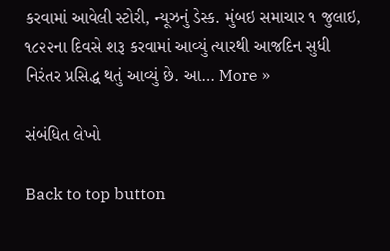કરવામાં આવેલી સ્ટોરી, ન્યૂઝનું ડેસ્ક. મુંબઇ સમાચાર ૧ જુલાઇ, ૧૮૨૨ના દિવસે શરૂ કરવામાં આવ્યું ત્યારથી આજદિન સુધી નિરંતર પ્રસિદ્ધ થતું આવ્યું છે. આ… More »

સંબંધિત લેખો

Back to top button